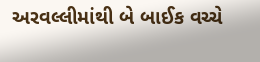અરવલ્લીમાંથી બે બાઈક વચ્ચે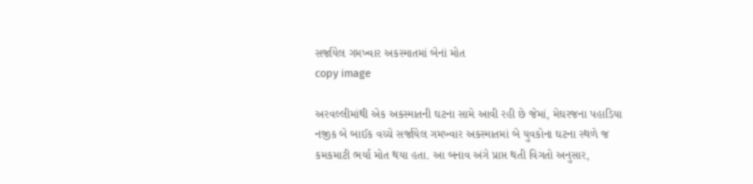સર્જાયેલ ગમખ્વાર અકસ્માતમાં બેનાં મોત
copy image

અરવલ્લીમાંથી એક અકસ્માતની ઘટના સામે આવી રહી છે જેમાં, મેઘરજના પહાડિયા નજીક બે બાઈક વચ્ચે સર્જાયેલ ગમખ્વાર અકસ્માતમાં બે યુવકોના ઘટના સ્થળે જ કમકમાટી ભર્યા મોત થયા હતા. આ બનાવ અંગે પ્રાપ્ત થતી વિગતો અનુસાર,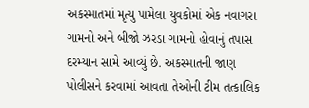અકસ્માતમાં મૃત્યુ પામેલા યુવકોમાં એક નવાગરા ગામનો અને બીજો ઝરડા ગામનો હોવાનું તપાસ દરમ્યાન સામે આવ્યું છે. અકસ્માતની જાણ પોલીસને કરવામાં આવતા તેઓની ટીમ તત્કાલિક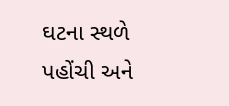ઘટના સ્થળે પહોંચી અને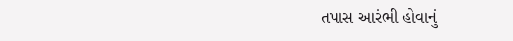તપાસ આરંભી હોવાનું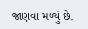જાણવા મળ્યું છે.